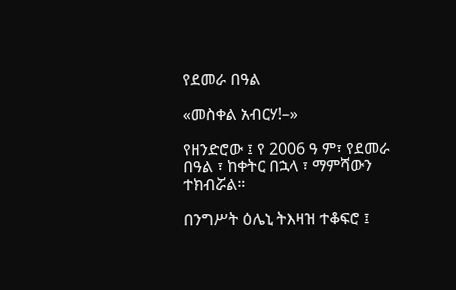የደመራ በዓል

«መስቀል አብርሃ!–»

የዘንድሮው ፤ የ 2006 ዓ ም፣ የደመራ በዓል ፣ ከቀትር በኋላ ፣ ማምሻውን ተክብሯል።

በንግሥት ዕሌኒ ትእዛዝ ተቆፍሮ ፤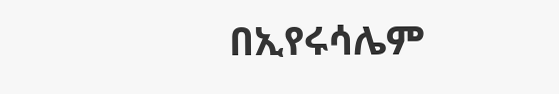በኢየሩሳሌም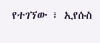የተገኘው ፣ ኢየሱስ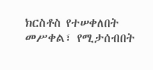ክርስቶስ የተሠቀለበት መሥቀል፣ የሚታሰብበት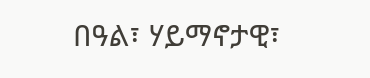በዓል፣ ሃይማኖታዊ፣